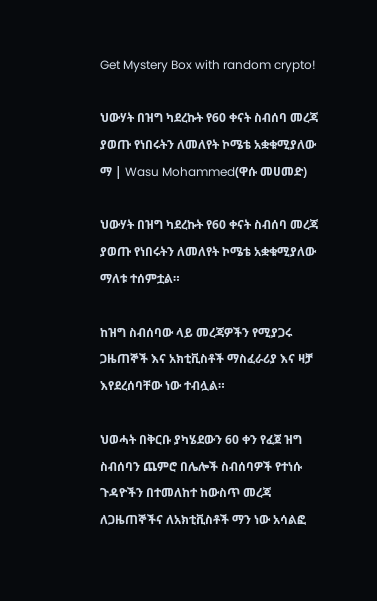Get Mystery Box with random crypto!

ህውሃት በዝግ ካደረኩት የ60 ቀናት ስብሰባ መረጃ ያወጡ የነበሩትን ለመለየት ኮሜቴ አቋቁሚያለው ማ | Wasu Mohammed(ዋሱ መሀመድ)

ህውሃት በዝግ ካደረኩት የ60 ቀናት ስብሰባ መረጃ ያወጡ የነበሩትን ለመለየት ኮሜቴ አቋቁሚያለው ማለቱ ተሰምቷል።

ከዝግ ስብሰባው ላይ መረጃዎችን የሚያጋሩ ጋዜጠኞች እና አክቲቪስቶች ማስፈራሪያ እና ዛቻ እየደረሰባቸው ነው ተብሏል።

ህወሓት በቅርቡ ያካሄደውን 60 ቀን የፈጀ ዝግ ስብሰባን ጨምሮ በሌሎች ስብሰባዎች የተነሱ ጉዳዮችን በተመለከተ ከውስጥ መረጃ ለጋዜጠኞችና ለአክቲቪስቶች ማን ነው አሳልፎ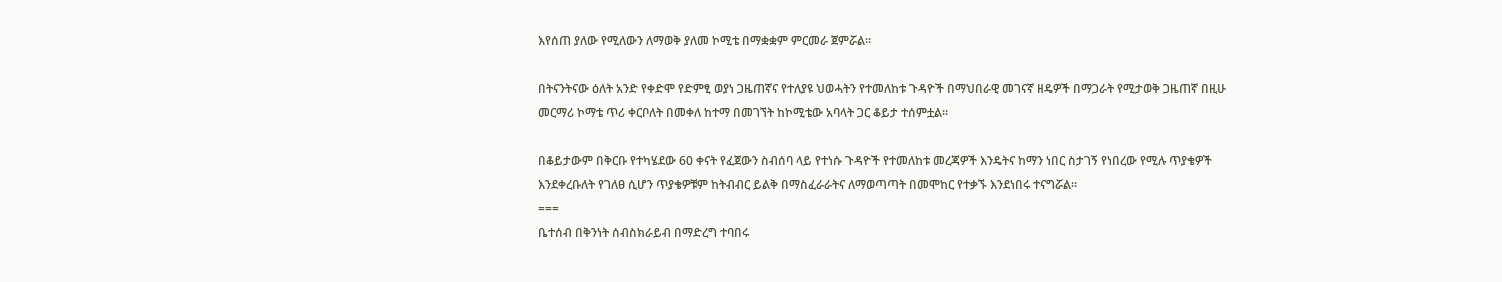እየሰጠ ያለው የሚለውን ለማወቅ ያለመ ኮሚቴ በማቋቋም ምርመራ ጀምሯል።

በትናንትናው ዕለት አንድ የቀድሞ የድምፂ ወያነ ጋዜጠኛና የተለያዩ ህወሓትን የተመለከቱ ጉዳዮች በማህበራዊ መገናኛ ዘዴዎች በማጋራት የሚታወቅ ጋዜጠኛ በዚሁ መርማሪ ኮማቴ ጥሪ ቀርቦለት በመቀለ ከተማ በመገኘት ከኮሚቴው አባላት ጋር ቆይታ ተሰምቷል።

በቆይታውም በቅርቡ የተካሄደው 60 ቀናት የፈጀውን ስብሰባ ላይ የተነሱ ጉዳዮች የተመለከቱ መረጃዎች እንዴትና ከማን ነበር ስታገኝ የነበረው የሚሉ ጥያቄዎች እንደቀረቡለት የገለፀ ሲሆን ጥያቄዎቹም ከትብብር ይልቅ በማስፈራራትና ለማወጣጣት በመሞከር የተቃኙ እንደነበሩ ተናግሯል።
===
ቤተሰብ በቅንነት ሰብስክራይብ በማድረግ ተባበሩ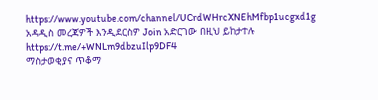https://www.youtube.com/channel/UCrdWHrcXNEhMfbp1ucgxd1g
አዳዲስ መረጃዎች እንዲደርስዎ Join አድርገው በዚህ ይከታተሉ
https://t.me/+WNLm9dbzuIlp9DF4
ማስታወቂያና ጥቆማ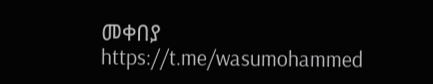መቀበያ
https://t.me/wasumohammed